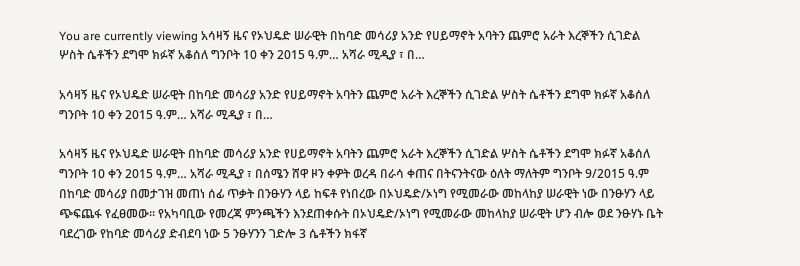You are currently viewing አሳዛኝ ዜና የኦህዴድ ሠራዊት በከባድ መሳሪያ አንድ የሀይማኖት አባትን ጨምሮ አራት እረኞችን ሲገድል ሦስት ሴቶችን ደግሞ ክፉኛ አቆሰለ ግንቦት 10 ቀን 2015 ዓ.ም… አሻራ ሚዲያ ፣ በ…

አሳዛኝ ዜና የኦህዴድ ሠራዊት በከባድ መሳሪያ አንድ የሀይማኖት አባትን ጨምሮ አራት እረኞችን ሲገድል ሦስት ሴቶችን ደግሞ ክፉኛ አቆሰለ ግንቦት 10 ቀን 2015 ዓ.ም… አሻራ ሚዲያ ፣ በ…

አሳዛኝ ዜና የኦህዴድ ሠራዊት በከባድ መሳሪያ አንድ የሀይማኖት አባትን ጨምሮ አራት እረኞችን ሲገድል ሦስት ሴቶችን ደግሞ ክፉኛ አቆሰለ ግንቦት 10 ቀን 2015 ዓ.ም… አሻራ ሚዲያ ፣ በሰሜን ሸዋ ዞን ቀዎት ወረዳ በራሳ ቀጠና በትናንትናው ዕለት ማለትም ግንቦት 9/2015 ዓ.ም በከባድ መሳሪያ በመታገዝ መጠነ ሰፊ ጥቃት በንፁሃን ላይ ከፍቶ የነበረው በኦህዴድ/ኦነግ የሚመራው መከላከያ ሠራዊት ነው በንፁሃን ላይ ጭፍጨፋ የፈፀመው። የአካባቢው የመረጃ ምንጫችን እንደጠቀሱት በኦህዴድ/ኦነግ የሚመራው መከላከያ ሠራዊት ሆን ብሎ ወደ ንፁሃኑ ቤት ባደረገው የከባድ መሳሪያ ድብደባ ነው 5 ንፁሃንን ገድሎ 3 ሴቶችን ክፋኛ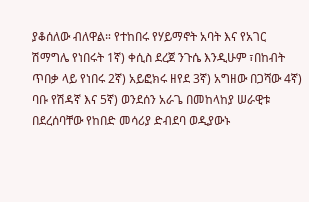ያቆሰለው ብለዋል። የተከበሩ የሃይማኖት አባት እና የአገር ሽማግሌ የነበሩት 1ኛ) ቀሲስ ደረጀ ንጉሴ እንዲሁም ፣በከብት ጥበቃ ላይ የነበሩ 2ኛ) አይፎክሩ ዘየደ 3ኛ) አግዘው በጋሻው 4ኛ) ባቡ የሽዳኛ እና 5ኛ) ወንደሰን አራጌ በመከላከያ ሠራዊቱ በደረሰባቸው የከበድ መሳሪያ ድብደባ ወዲያውኑ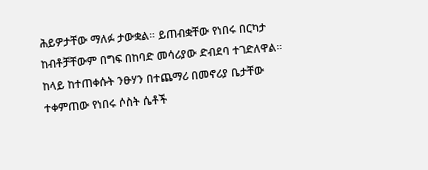ሕይዎታቸው ማለፉ ታውቋል። ይጠብቋቸው የነበሩ በርካታ ከብቶቻቸውም በግፍ በከባድ መሳሪያው ድብደባ ተገድለዋል። ከላይ ከተጠቀሱት ንፁሃን በተጨማሪ በመኖሪያ ቤታቸው ተቀምጠው የነበሩ ሶስት ሴቶች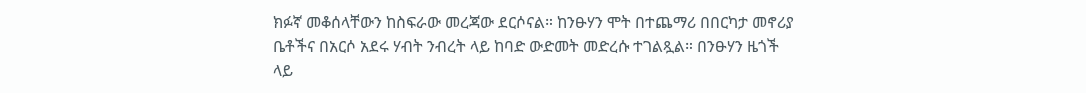ክፉኛ መቆሰላቸውን ከስፍራው መረጃው ደርሶናል። ከንፁሃን ሞት በተጨማሪ በበርካታ መኖሪያ ቤቶችና በአርሶ አደሩ ሃብት ንብረት ላይ ከባድ ውድመት መድረሱ ተገልጿል። በንፁሃን ዜጎች ላይ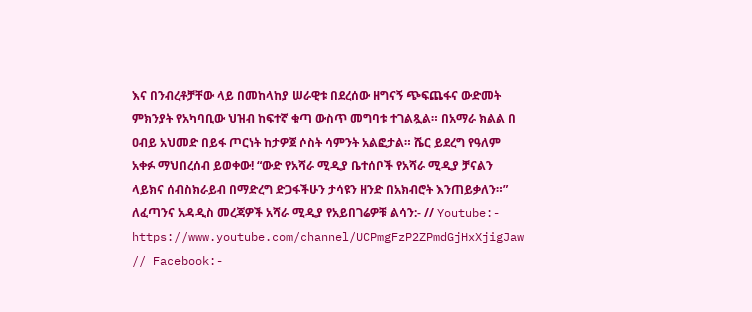እና በንብረቶቻቸው ላይ በመከላከያ ሠራዊቱ በደረሰው ዘግናኝ ጭፍጨፋና ውድመት ምክንያት የአካባቢው ህዝብ ከፍተኛ ቁጣ ውስጥ መግባቱ ተገልጿል። በአማራ ክልል በ ዐብይ አህመድ በይፋ ጦርነት ከታዎጀ ሶስት ሳምንት አልፎታል። ሼር ይደረግ የዓለም አቀፉ ማህበረሰብ ይወቀው! “ውድ የአሻራ ሚዲያ ቤተሰቦች የአሻራ ሚዲያ ቻናልን ላይክና ሰብስክራይብ በማድረግ ድጋፋችሁን ታሳዩን ዘንድ በአክብሮት እንጠይቃለን።” ለፈጣንና አዳዲስ መረጃዎች አሻራ ሚዲያ የአይበገሬዎቹ ልሳን:- // Youtube:- https://www.youtube.com/channel/UCPmgFzP2ZPmdGjHxXjigJaw // Facebook:-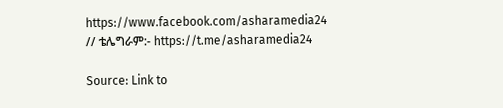https://www.facebook.com/asharamedia24 // ቴሌግራም:- https://t.me/asharamedia24

Source: Link to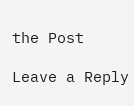the Post

Leave a Reply